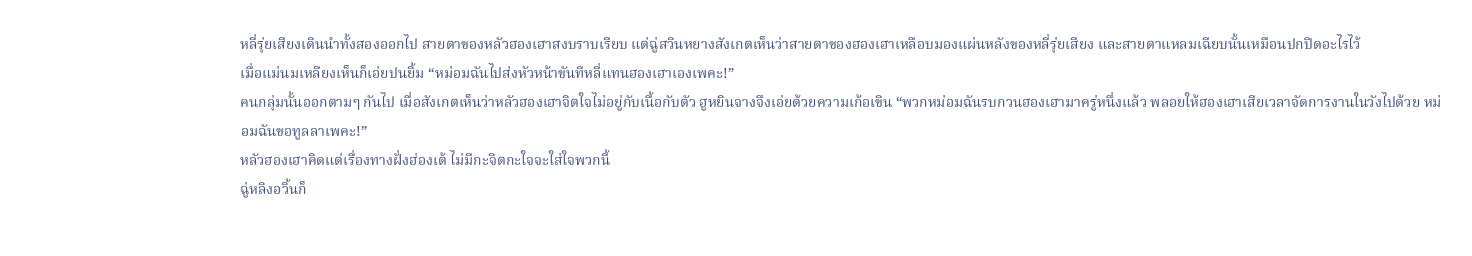หลี่รุ่ยเสียงเดินนำทั้งสองออกไป สายตาของหลัวฮองเฮาสงบราบเรียบ แต่ฉู่สวินหยางสังเกตเห็นว่าสายตาของฮองเฮาเหลือบมองแผ่นหลังของหลี่รุ่ยเสียง และสายตาแหลมเฉียบนั้นเหมือนปกปิดอะไรไว้
เมื่อแม่นมเหลียงเห็นก็เอ่ยปนยิ้ม “หม่อมฉันไปส่งหัวหน้าขันทีหลี่แทนฮองเฮาเองเพคะ!”
คนกลุ่มนั้นออกตามๆ กันไป เมื่อสังเกตเห็นว่าหลัวฮองเฮาจิตใจไม่อยู่กับเนื้อกับตัว ฮูหยินจางจึงเอ่ยด้วยความเก้อเขิน “พวกหม่อมฉันรบกวนฮองเฮามาครู่หนึ่งแล้ว พลอยให้ฮองเฮาเสียเวลาจัดการงานในวังไปด้วย หม่อมฉันขอทูลลาเพคะ!”
หลัวฮองเฮาคิดแต่เรื่องทางฝั่งฮ่องเต้ ไม่มีกะจิตกะใจจะใส่ใจพวกนี้
ฉู่หลิงอวิ้นก็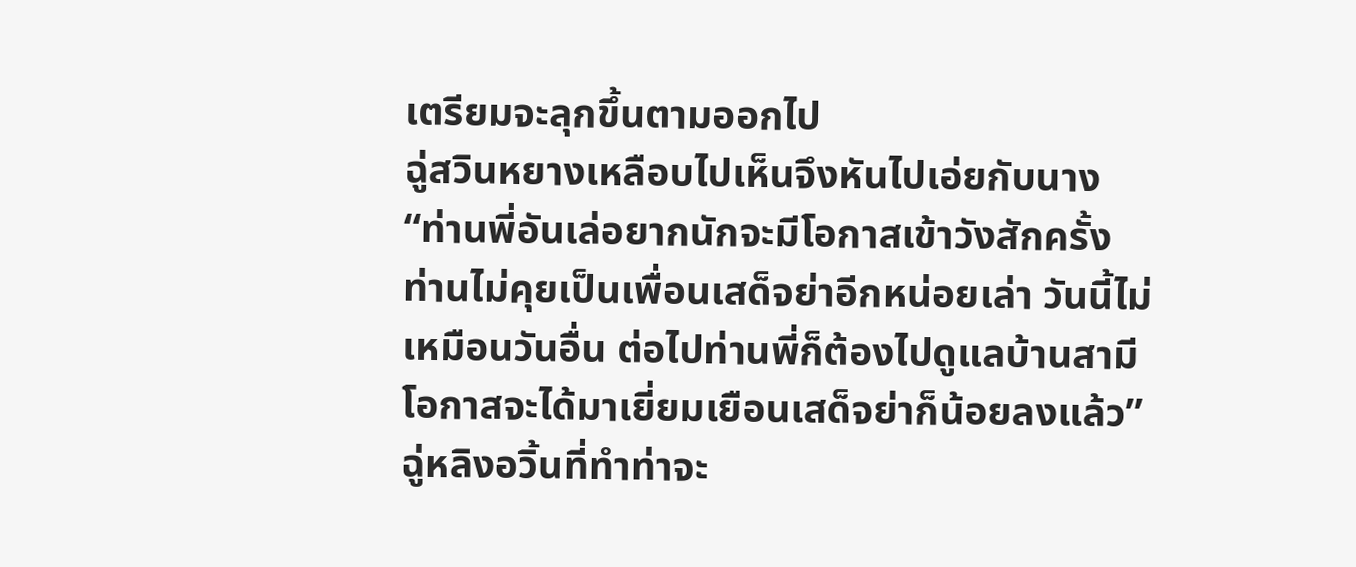เตรียมจะลุกขึ้นตามออกไป
ฉู่สวินหยางเหลือบไปเห็นจึงหันไปเอ่ยกับนาง “ท่านพี่อันเล่อยากนักจะมีโอกาสเข้าวังสักครั้ง ท่านไม่คุยเป็นเพื่อนเสด็จย่าอีกหน่อยเล่า วันนี้ไม่เหมือนวันอื่น ต่อไปท่านพี่ก็ต้องไปดูแลบ้านสามี โอกาสจะได้มาเยี่ยมเยือนเสด็จย่าก็น้อยลงแล้ว”
ฉู่หลิงอวิ้นที่ทำท่าจะ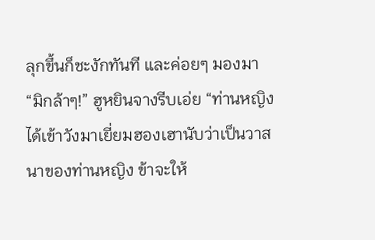ลุกขึ้นก็ชะงักทันที และค่อยๆ มองมา
“มิกล้าๆ!” ฮูหยินจางรีบเอ่ย “ท่านหญิงได้เข้าวังมาเยี่ยมฮองเฮานับว่าเป็นวาสนาของท่านหญิง ข้าจะให้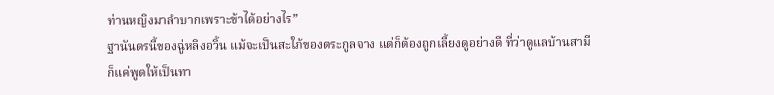ท่านหญิงมาลำบากเพราะข้าได้อย่างไร”
ฐานันดรนี้ของฉู่หลิงอวิ้น แม้จะเป็นสะใภ้ของตระกูลจาง แต่ก็ต้องถูกเลี้ยงดูอย่างดี ที่ว่าดูแลบ้านสามีก็แค่พูดให้เป็นทา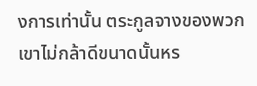งการเท่านั้น ตระกูลจางของพวกเขาไม่กล้าดีขนาดนั้นหร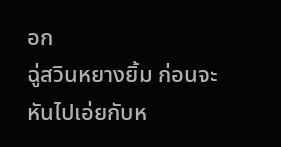อก
ฉู่สวินหยางยิ้ม ก่อนจะหันไปเอ่ยกับห